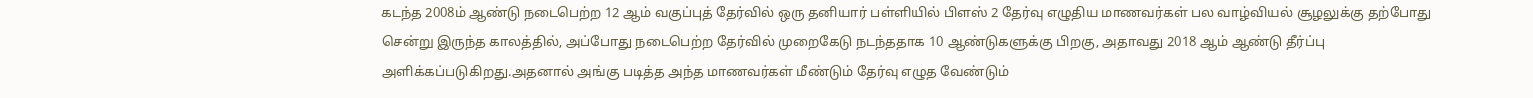கடந்த 2008ம் ஆண்டு நடைபெற்ற 12 ஆம் வகுப்புத் தேர்வில் ஒரு தனியார் பள்ளியில் பிளஸ் 2 தேர்வு எழுதிய மாணவர்கள் பல வாழ்வியல் சூழலுக்கு தற்போது சென்று இருந்த காலத்தில், அப்போது நடைபெற்ற தேர்வில் முறைகேடு நடந்ததாக 10 ஆண்டுகளுக்கு பிறகு, அதாவது 2018 ஆம் ஆண்டு தீர்ப்பு அளிக்கப்படுகிறது.அதனால் அங்கு படித்த அந்த மாணவர்கள் மீண்டும் தேர்வு எழுத வேண்டும்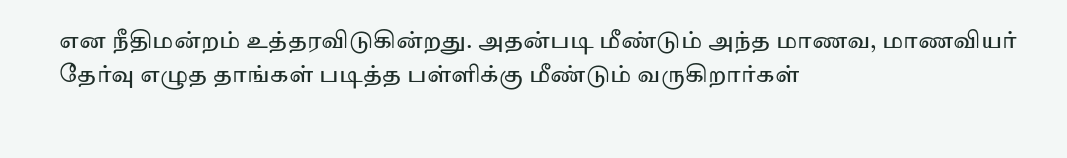என நீதிமன்றம் உத்தரவிடுகின்றது. அதன்படி மீண்டும் அந்த மாணவ, மாணவியர் தேர்வு எழுத தாங்கள் படித்த பள்ளிக்கு மீண்டும் வருகிறார்கள்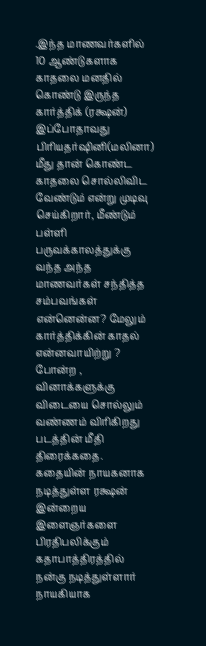.இந்த மாணவர்களில் 10 ஆண்டுகளாக காதலை மனதில் கொண்டு இருந்த கார்த்திக் (ரக்ஷன்) இப்போதாவது பிரியதர்ஷினி(மலினா) மீது தான் கொண்ட காதலை சொல்லிவிட வேண்டும் என்று முடிவு செய்கிறார், மீண்டும் பள்ளி பருவக்காலத்துக்கு வந்த அந்த மாணவர்கள் சந்தித்த சம்பவங்கள் என்னென்ன? மேலும் கார்த்திக்கின் காதல் என்னவாயிற்று ? போன்ற , வினாக்களுக்கு விடையை சொல்லும் வண்ணம் விரிகிறது படத்தின் மீதி திரைக்கதை.
கதையின் நாயகனாக நடித்துள்ள ரக்ஷன் இன்றைய இளைஞர்களை பிரதிபலிக்கும் கதாபாத்திரத்தில் நன்கு நடித்துள்ளார் நாயகியாக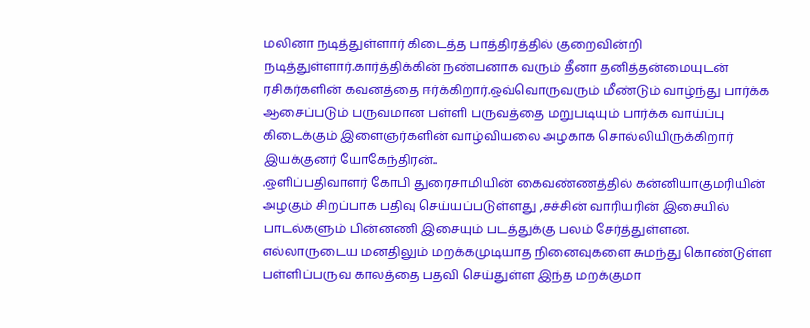மலினா நடித்துள்ளார் கிடைத்த பாத்திரத்தில் குறைவின்றி நடித்துள்ளார்.கார்த்திக்கின் நண்பனாக வரும் தீனா தனித்தன்மையுடன் ரசிகர்களின் கவனத்தை ஈர்க்கிறார்.ஒவ்வொருவரும் மீண்டும் வாழ்ந்து பார்க்க ஆசைப்படும் பருவமான பள்ளி பருவத்தை மறுபடியும் பார்க்க வாய்ப்பு கிடைக்கும் இளைஞர்களின் வாழ்வியலை அழகாக சொல்லியிருக்கிறார் இயக்குனர் யோகேந்திரன்..
.ஒளிப்பதிவாளர் கோபி துரைசாமியின் கைவண்ணத்தில் கன்னியாகுமரியின் அழகும் சிறப்பாக பதிவு செய்யப்படுள்ளது ,சச்சின் வாரியரின் இசையில் பாடல்களும் பின்னணி இசையும் படத்துக்கு பலம் சேர்த்துள்ளன.
எல்லாருடைய மனதிலும் மறக்கமுடியாத நினைவுகளை சுமந்து கொண்டுள்ள பள்ளிப்பருவ காலத்தை பதவி செய்துள்ள இந்த மறக்குமா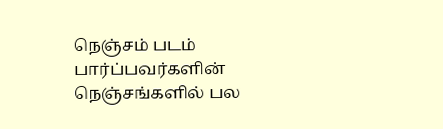நெஞ்சம் படம் பார்ப்பவர்களின் நெஞ்சங்களில் பல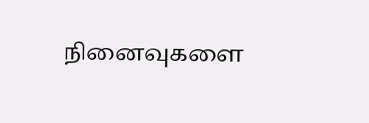நினைவுகளை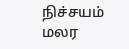நிச்சயம் மலர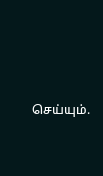செய்யும்.